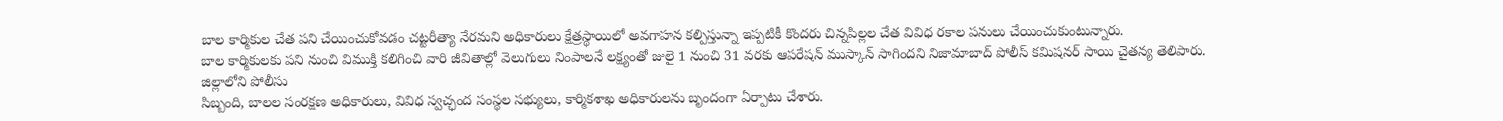బాల కార్మికుల చేత పని చేయించుకోవడం చట్టరీత్యా నేరమని అధికారులు క్షేత్రస్థాయిలో అవగాహన కల్పిస్తున్నా ఇప్పటికీ కొందరు చిన్నపిల్లల చేత వివిధ రకాల పనులు చేయించుకుంటున్నారు.
బాల కార్మికులకు పని నుంచి విముక్తి కలిగించి వారి జీవితాల్లో వెలుగులు నింపాలనే లక్ష్యంతో జులై 1 నుంచి 31 వరకు ఆపరేషన్ ముస్కాన్ సాగిందని నిజామాబాద్ పోలీస్ కమిషనర్ సాయి చైతన్య తెలిపారు.
జిల్లాలోని పోలీసు
సిబ్బంది, బాలల సంరక్షణ అధికారులు, వివిధ స్వచ్ఛంద సంస్థల సభ్యులు, కార్మికశాఖ అధికారులను బృందంగా ఏర్పాటు చేశారు.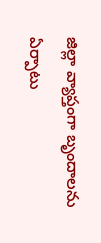జిల్లా వ్యాప్తంగా బృందాలను ఏర్పాటు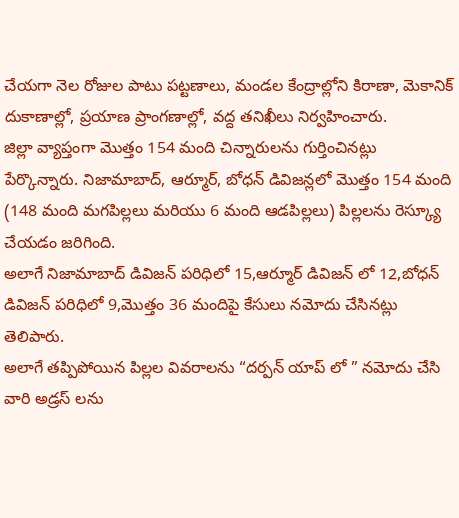చేయగా నెల రోజుల పాటు పట్టణాలు, మండల కేంద్రాల్లోని కిరాణా, మెకానిక్ దుకాణాల్లో, ప్రయాణ ప్రాంగణాల్లో, వద్ద తనిఖీలు నిర్వహించారు.
జిల్లా వ్యాప్తంగా మొత్తం 154 మంది చిన్నారులను గుర్తించినట్లు పేర్కొన్నారు. నిజామాబాద్, ఆర్మూర్, బోధన్ డివిజన్లలో మొత్తం 154 మంది (148 మంది మగపిల్లలు మరియు 6 మంది ఆడపిల్లలు) పిల్లలను రెస్క్యూ చేయడం జరిగింది.
అలాగే నిజామాబాద్ డివిజన్ పరిధిలో 15,ఆర్మూర్ డివిజన్ లో 12,బోధన్ డివిజన్ పరిధిలో 9,మొత్తం 36 మందిపై కేసులు నమోదు చేసినట్లు తెలిపారు.
అలాగే తప్పిపోయిన పిల్లల వివరాలను “దర్పన్ యాప్ లో ” నమోదు చేసి వారి అడ్రస్ లను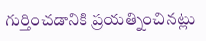గుర్తించడానికి ప్రయత్నించినట్లు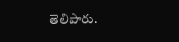తెలిపారు.